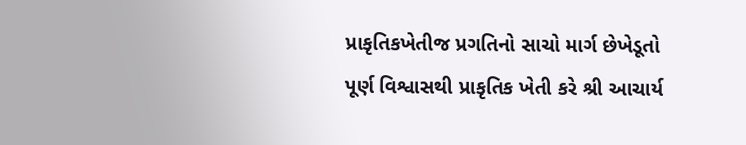પ્રાકૃતિકખેતીજ પ્રગતિનો સાચો માર્ગ છેખેડૂતો પૂર્ણ વિશ્વાસથી પ્રાકૃતિક ખેતી કરે શ્રી આચાર્ય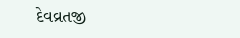દેવવ્રતજી